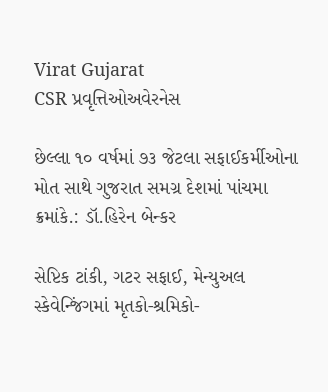Virat Gujarat
CSR પ્રવૃત્તિઓઅવેરનેસ

છેલ્લા ૧૦ વર્ષમાં ૭૩ જેટલા સફાઈકર્મીઓના મોત સાથે ગુજરાત સમગ્ર દેશમાં પાંચમા ક્રમાંકે.: ડૉ.હિરેન બેન્કર

સેપ્ટિક ટાંકી, ગટર સફાઈ, મેન્યુઅલ સ્કેવેન્જિંગમાં મૃતકો-શ્રમિકો-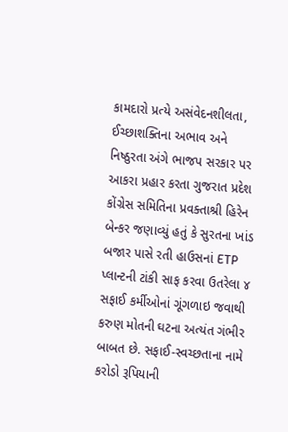કામદારો પ્રત્યે અસંવેદનશીલતા, ઈચ્છાશક્તિના અભાવ અને નિષ્ઠુરતા અંગે ભાજપ સરકાર પર આકરા પ્રહાર કરતા ગુજરાત પ્રદેશ કોંગ્રેસ સમિતિના પ્રવક્તાશ્રી હિરેન બેન્કર જણાવ્યું હતું કે સુરતના ખાંડ બજાર પાસે રતી હાઉસનાં ETP પ્લાન્ટની ટાંકી સાફ કરવા ઉતરેલા ૪ સફાઈ કર્મીઓનાં ગૂંગળાઇ જવાથી કરુણ મોતની ઘટના અત્યંત ગંભીર બાબત છે. સફાઈ-સ્વચ્છતાના નામે કરોડો રૂપિયાની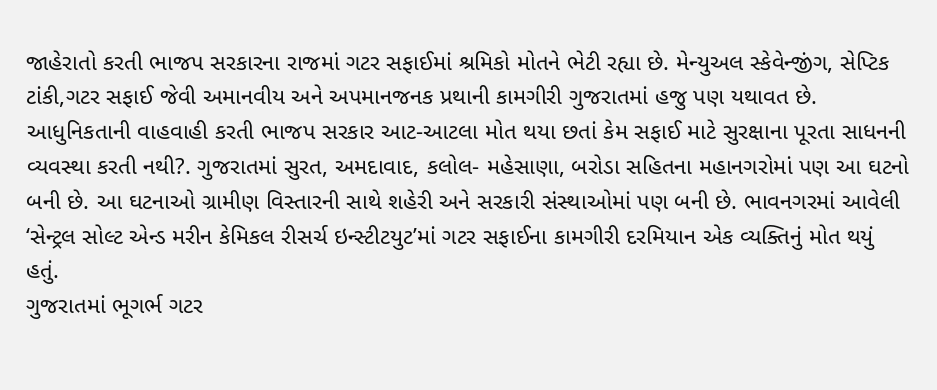જાહેરાતો કરતી ભાજપ સરકારના રાજમાં ગટર સફાઈમાં શ્રમિકો મોતને ભેટી રહ્યા છે. મેન્યુઅલ સ્કેવેન્જીંગ, સેપ્ટિક ટાંકી,ગટર સફાઈ જેવી અમાનવીય અને અપમાનજનક પ્રથાની કામગીરી ગુજરાતમાં હજુ પણ યથાવત છે. આધુનિકતાની વાહવાહી કરતી ભાજપ સરકાર આટ-આટલા મોત થયા છતાં કેમ સફાઈ માટે સુરક્ષાના પૂરતા સાધનની વ્યવસ્થા કરતી નથી?. ગુજરાતમાં સુરત, અમદાવાદ, કલોલ- મહેસાણા, બરોડા સહિતના મહાનગરોમાં પણ આ ઘટનો બની છે. આ ઘટનાઓ ગ્રામીણ વિસ્તારની સાથે શહેરી અને સરકારી સંસ્થાઓમાં પણ બની છે. ભાવનગરમાં આવેલી ‘સેન્ટ્રલ સોલ્ટ એન્ડ મરીન કેમિકલ રીસર્ચ ઇન્સ્ટીટયુટ’માં ગટર સફાઈના કામગીરી દરમિયાન એક વ્યક્તિનું મોત થયું હતું.
ગુજરાતમાં ભૂગર્ભ ગટર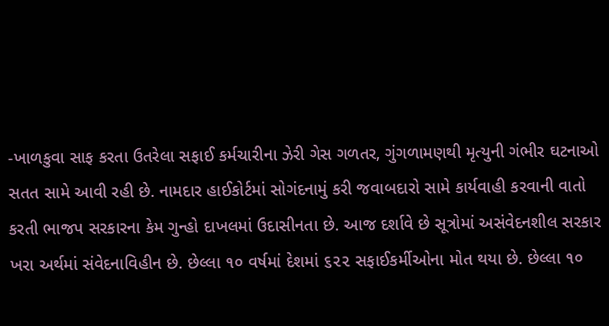-ખાળકુવા સાફ કરતા ઉતરેલા સફાઈ કર્મચારીના ઝેરી ગેસ ગળતર, ગુંગળામણથી મૃત્યુની ગંભીર ઘટનાઓ સતત સામે આવી રહી છે. નામદાર હાઈકોર્ટમાં સોગંદનામું કરી જવાબદારો સામે કાર્યવાહી કરવાની વાતો કરતી ભાજપ સરકારના કેમ ગુન્હો દાખલમાં ઉદાસીનતા છે. આજ દર્શાવે છે સૂત્રોમાં અસંવેદનશીલ સરકાર ખરા અર્થમાં સંવેદનાવિહીન છે. છેલ્લા ૧૦ વર્ષમાં દેશમાં ૬૨૨ સફાઈકર્મીઓના મોત થયા છે. છેલ્લા ૧૦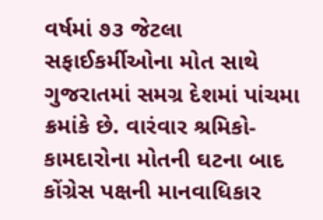વર્ષમાં ૭૩ જેટલા સફાઈકર્મીઓના મોત સાથે ગુજરાતમાં સમગ્ર દેશમાં પાંચમા ક્રમાંકે છે. વારંવાર શ્રમિકો-કામદારોના મોતની ઘટના બાદ કોંગ્રેસ પક્ષની માનવાધિકાર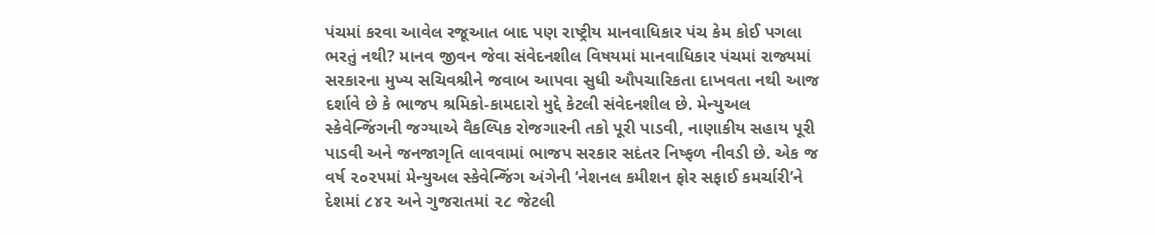પંચમાં કરવા આવેલ રજૂઆત બાદ પણ રાષ્ટ્રીય માનવાધિકાર પંચ કેમ કોઈ પગલા ભરતું નથી? માનવ જીવન જેવા સંવેદનશીલ વિષયમાં માનવાધિકાર પંચમાં રાજ્યમાં સરકારના મુખ્ય સચિવશ્રીને જવાબ આપવા સુધી ઔપચારિકતા દાખવતા નથી આજ દર્શાવે છે કે ભાજપ શ્રમિકો-કામદારો મુદ્દે કેટલી સંવેદનશીલ છે. મેન્યુઅલ સ્કેવેન્જિંગની જગ્યાએ વૈકલ્પિક રોજગારની તકો પૂરી પાડવી, નાણાકીય સહાય પૂરી પાડવી અને જનજાગૃતિ લાવવામાં ભાજપ સરકાર સદંતર નિષ્ફળ નીવડી છે. એક જ વર્ષ ૨૦૨૫માં મેન્યુઅલ સ્કેવેન્જિંગ અંગેની ‘નેશનલ કમીશન ફોર સફાઈ કમર્ચારી’ને દેશમાં ૮૪૨ અને ગુજરાતમાં ૨૮ જેટલી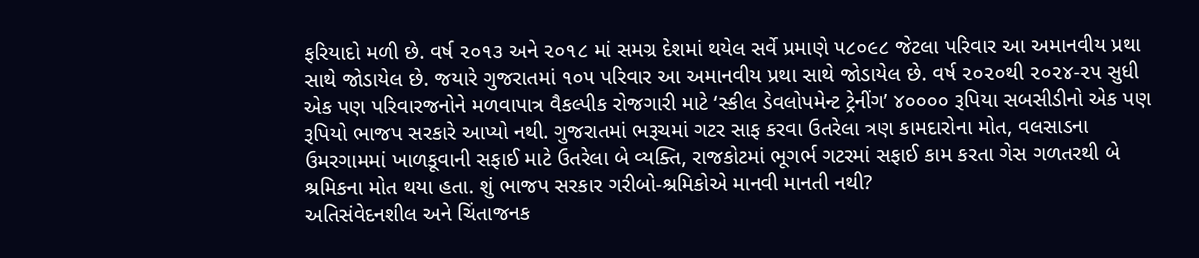ફરિયાદો મળી છે. વર્ષ ૨૦૧૩ અને ૨૦૧૮ માં સમગ્ર દેશમાં થયેલ સર્વે પ્રમાણે ૫૮૦૯૮ જેટલા પરિવાર આ અમાનવીય પ્રથા સાથે જોડાયેલ છે. જયારે ગુજરાતમાં ૧૦૫ પરિવાર આ અમાનવીય પ્રથા સાથે જોડાયેલ છે. વર્ષ ૨૦૨૦થી ૨૦૨૪-૨૫ સુધી એક પણ પરિવારજનોને મળવાપાત્ર વૈકલ્પીક રોજગારી માટે ‘સ્કીલ ડેવલોપમેન્ટ ટ્રેનીંગ’ ૪૦૦૦૦ રૂપિયા સબસીડીનો એક પણ રૂપિયો ભાજપ સરકારે આપ્યો નથી. ગુજરાતમાં ભરૂચમાં ગટર સાફ કરવા ઉતરેલા ત્રણ કામદારોના મોત, વલસાડના ઉમરગામમાં ખાળકૂવાની સફાઈ માટે ઉતરેલા બે વ્યક્તિ, રાજકોટમાં ભૂગર્ભ ગટરમાં સફાઈ કામ કરતા ગેસ ગળતરથી બે શ્રમિકના મોત થયા હતા. શું ભાજપ સરકાર ગરીબો-શ્રમિકોએ માનવી માનતી નથી?
અતિસંવેદનશીલ અને ચિંતાજનક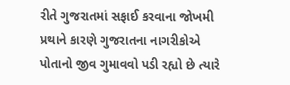રીતે ગુજરાતમાં સફાઈ કરવાના જોખમી પ્રથાને કારણે ગુજરાતના નાગરીકોએ પોતાનો જીવ ગુમાવવો પડી રહ્યો છે ત્યારે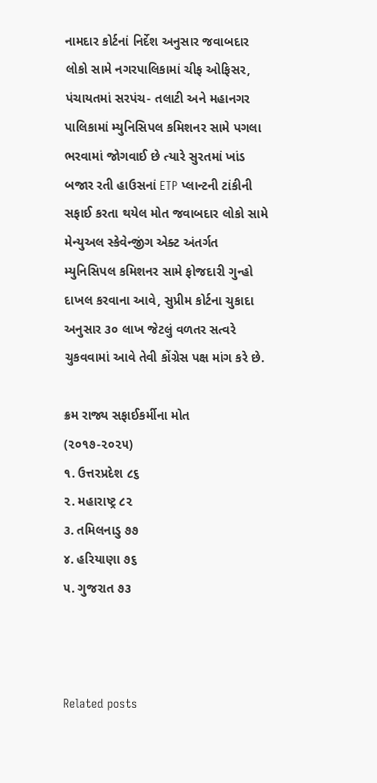નામદાર કોર્ટનાં નિર્દેશ અનુસાર જવાબદાર લોકો સામે નગરપાલિકામાં ચીફ ઓફિસર, પંચાયતમાં સરપંચ- તલાટી અને મહાનગર પાલિકામાં મ્યુનિસિપલ કમિશનર સામે પગલા ભરવામાં જોગવાઈ છે ત્યારે સુરતમાં ખાંડ બજાર રતી હાઉસનાં ETP પ્લાન્ટની ટાંકીની સફાઈ કરતા થયેલ મોત જવાબદાર લોકો સામે મેન્યુઅલ સ્કેવેન્જીંગ એક્ટ અંતર્ગત મ્યુનિસિપલ કમિશનર સામે ફોજદારી ગુન્હો દાખલ કરવાના આવે, સુપ્રીમ કોર્ટના ચુકાદા અનુસાર ૩૦ લાખ જેટલું વળતર સત્વરે ચુકવવામાં આવે તેવી કોંગ્રેસ પક્ષ માંગ કરે છે.

ક્રમ રાજ્ય સફાઈકર્મીના મોત
(૨૦૧૭-૨૦૨૫)
૧. ઉત્તરપ્રદેશ ૮૬
૨. મહારાષ્ટ્ર ૮૨
૩. તમિલનાડુ ૭૭
૪. હરિયાણા ૭૬
૫. ગુજરાત ૭૩



Related posts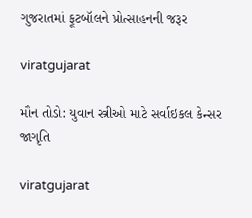ગુજરાતમાં ફૂટબૉલને પ્રોત્સાહનની જરૂર

viratgujarat

મૌન તોડો: યુવાન સ્ત્રીઓ માટે સર્વાઇકલ કેન્સર જાગૃતિ

viratgujarat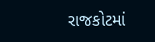રાજકોટમાં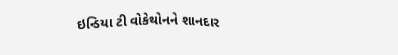ઇન્ડિયા ટી વોકેથોનને શાનદાર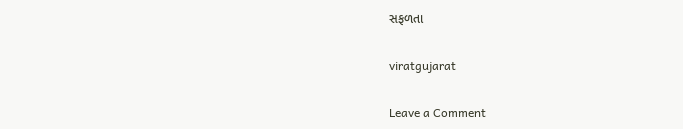સફળતા

viratgujarat

Leave a Comment